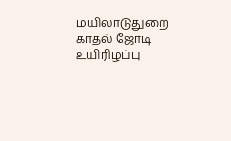மயிலாடுதுறை காதல் ஜோடி உயிரிழப்பு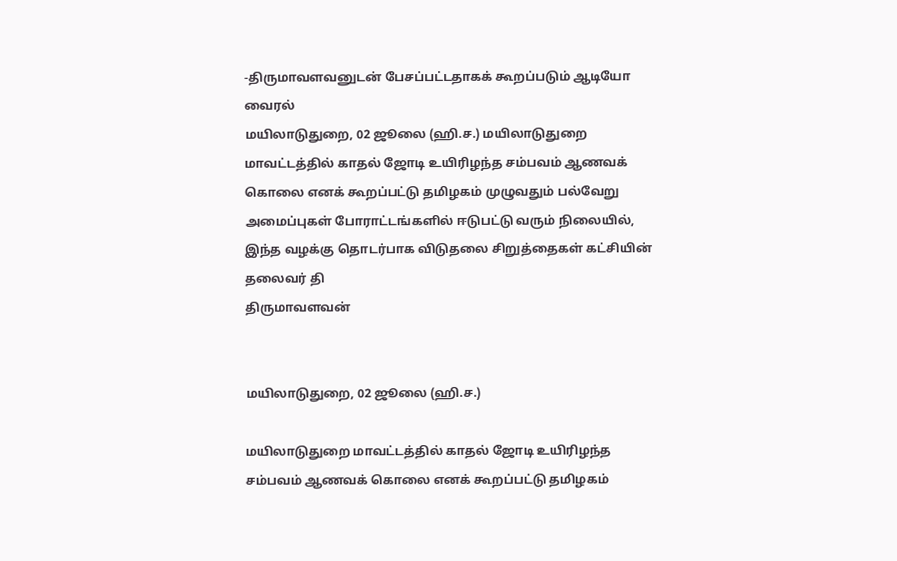-திருமாவளவனுடன் பேசப்பட்டதாகக் கூறப்படும் ஆடியோ வைரல்
மயிலாடுதுறை, 02 ஜூலை (ஹி.ச.) மயிலாடுதுறை மாவட்டத்தில் காதல் ஜோடி உயிரிழந்த சம்பவம் ஆணவக் கொலை எனக் கூறப்பட்டு தமிழகம் முழுவதும் பல்வேறு அமைப்புகள் போராட்டங்களில் ஈடுபட்டு வரும் நிலையில், இந்த வழக்கு தொடர்பாக விடுதலை சிறுத்தைகள் கட்சியின் தலைவர் தி
திருமாவளவன்


மயிலாடுதுறை, 02 ஜூலை (ஹி.ச.)

மயிலாடுதுறை மாவட்டத்தில் காதல் ஜோடி உயிரிழந்த சம்பவம் ஆணவக் கொலை எனக் கூறப்பட்டு தமிழகம்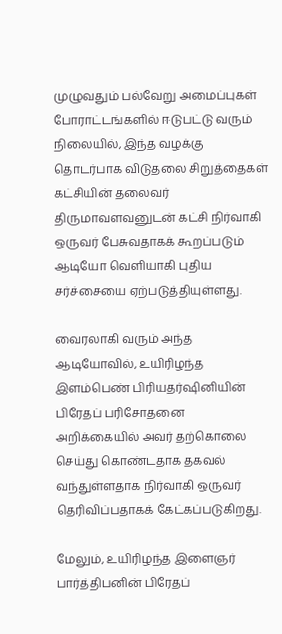முழுவதும் பல்வேறு அமைப்புகள் போராட்டங்களில் ஈடுபட்டு வரும் நிலையில், இந்த வழக்கு தொடர்பாக விடுதலை சிறுத்தைகள் கட்சியின் தலைவர் திருமாவளவனுடன் கட்சி நிர்வாகி ஒருவர் பேசுவதாகக் கூறப்படும் ஆடியோ வெளியாகி புதிய சர்ச்சையை ஏற்படுத்தியுள்ளது.

வைரலாகி வரும் அந்த ஆடியோவில், உயிரிழந்த இளம்பெண் பிரியதர்ஷினியின் பிரேதப் பரிசோதனை அறிக்கையில் அவர் தற்கொலை செய்து கொண்டதாக தகவல் வந்துள்ளதாக நிர்வாகி ஒருவர் தெரிவிப்பதாகக் கேட்கப்படுகிறது.

மேலும், உயிரிழந்த இளைஞர் பார்த்திபனின் பிரேதப்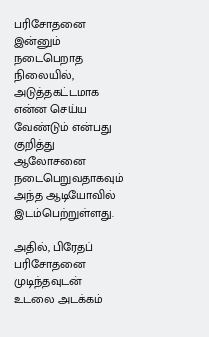பரிசோதனை இன்னும் நடைபெறாத நிலையில், அடுத்தகட்டமாக என்ன செய்ய வேண்டும் என்பது குறித்து ஆலோசனை நடைபெறுவதாகவும் அந்த ஆடியோவில் இடம்பெற்றுள்ளது.

அதில், பிரேதப் பரிசோதனை முடிந்தவுடன் உடலை அடக்கம்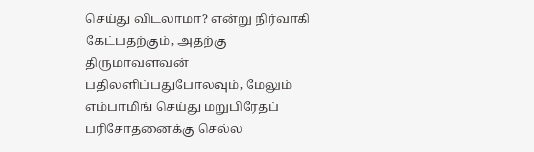செய்து விடலாமா? என்று நிர்வாகி கேட்பதற்கும், அதற்கு திருமாவளவன் பதிலளிப்பதுபோலவும், மேலும் எம்பாமிங் செய்து மறுபிரேதப் பரிசோதனைக்கு செல்ல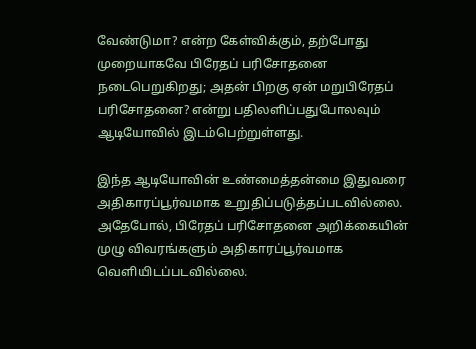வேண்டுமா? என்ற கேள்விக்கும், தற்போது முறையாகவே பிரேதப் பரிசோதனை நடைபெறுகிறது; அதன் பிறகு ஏன் மறுபிரேதப் பரிசோதனை? என்று பதிலளிப்பதுபோலவும் ஆடியோவில் இடம்பெற்றுள்ளது.

இந்த ஆடியோவின் உண்மைத்தன்மை இதுவரை அதிகாரப்பூர்வமாக உறுதிப்படுத்தப்படவில்லை. அதேபோல், பிரேதப் பரிசோதனை அறிக்கையின் முழு விவரங்களும் அதிகாரப்பூர்வமாக வெளியிடப்படவில்லை.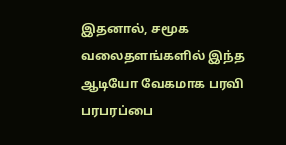இதனால், சமூக வலைதளங்களில் இந்த ஆடியோ வேகமாக பரவி பரபரப்பை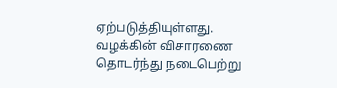ஏற்படுத்தியுள்ளது. வழக்கின் விசாரணை தொடர்ந்து நடைபெற்று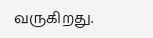வருகிறது.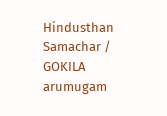Hindusthan Samachar / GOKILA arumugam